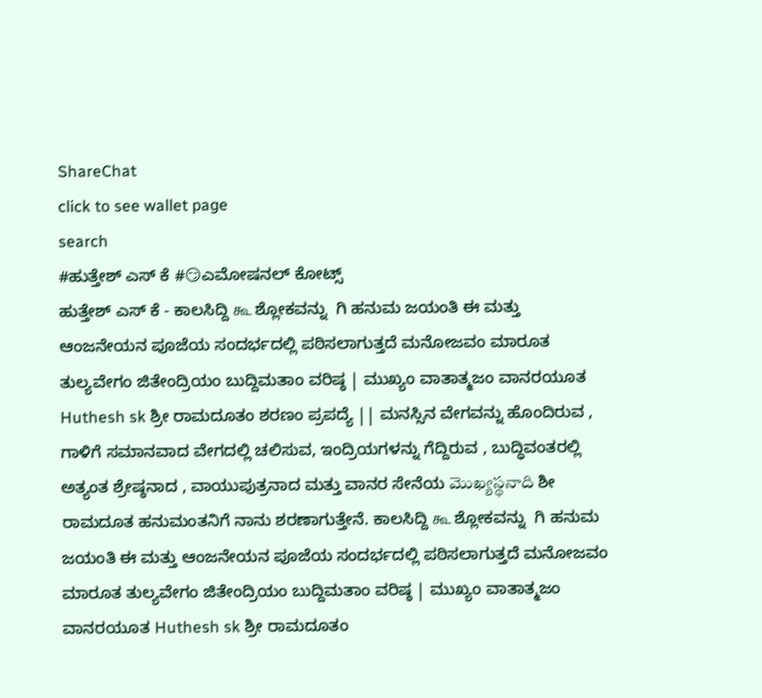ShareChat
click to see wallet page
search
#ಹುತ್ತೇಶ್ ಎಸ್ ಕೆ #😏ಎಮೋಷನಲ್ ಕೋಟ್ಸ್
ಹುತ್ತೇಶ್ ಎಸ್ ಕೆ - ಕಾಲಸಿದ್ದಿ கூ ಶ್ಲೋಕವನ್ನು  ಗಿ ಹನುಮ ಜಯಂತಿ ಈ ಮತ್ತು ಆಂಜನೇಯನ ಪೂಜೆಯ ಸಂದರ್ಭದಲ್ಲಿ ಪಠಿಸಲಾಗುತ್ತದೆ ಮನೋಜವಂ ಮಾರೂತ ತುಲ್ಯವೇಗಂ ಜಿತೇಂದ್ರಿಯಂ ಬುದ್ದಿಮತಾಂ ವರಿಷ್ಠ | ಮುಖ್ಯಂ ವಾತಾತ್ಮಜಂ ವಾನರಯೂತ Huthesh sk ಶ್ರೀ ರಾಮದೂತಂ ಶರಣಂ ಪ್ರಪದ್ಯೆ || ಮನಸ್ಸಿನ ವೇಗವನ್ನು ಹೊಂದಿರುವ , ಗಾಳಿಗೆ ಸಮಾನವಾದ ವೇಗದಲ್ಲಿ ಚಲಿಸುವ, ಇಂದ್ರಿಯಗಳನ್ನು ಗೆದ್ದಿರುವ , ಬುದ್ಧಿವಂತರಲ್ಲಿ ಅತ್ಯಂತ ಶ್ರೇಷ್ಠನಾದ , ವಾಯುಪುತ್ರನಾದ ಮತ್ತು ವಾನರ ಸೇನೆಯ మొఖ్యస్థనాది ಶೀ ರಾಮದೂತ ಹನುಮಂತನಿಗೆ ನಾನು ಶರಣಾಗುತ್ತೇನೆ. ಕಾಲಸಿದ್ದಿ கூ ಶ್ಲೋಕವನ್ನು  ಗಿ ಹನುಮ ಜಯಂತಿ ಈ ಮತ್ತು ಆಂಜನೇಯನ ಪೂಜೆಯ ಸಂದರ್ಭದಲ್ಲಿ ಪಠಿಸಲಾಗುತ್ತದೆ ಮನೋಜವಂ ಮಾರೂತ ತುಲ್ಯವೇಗಂ ಜಿತೇಂದ್ರಿಯಂ ಬುದ್ದಿಮತಾಂ ವರಿಷ್ಠ | ಮುಖ್ಯಂ ವಾತಾತ್ಮಜಂ ವಾನರಯೂತ Huthesh sk ಶ್ರೀ ರಾಮದೂತಂ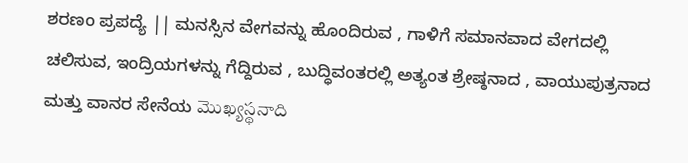ಶರಣಂ ಪ್ರಪದ್ಯೆ || ಮನಸ್ಸಿನ ವೇಗವನ್ನು ಹೊಂದಿರುವ , ಗಾಳಿಗೆ ಸಮಾನವಾದ ವೇಗದಲ್ಲಿ ಚಲಿಸುವ, ಇಂದ್ರಿಯಗಳನ್ನು ಗೆದ್ದಿರುವ , ಬುದ್ಧಿವಂತರಲ್ಲಿ ಅತ್ಯಂತ ಶ್ರೇಷ್ಠನಾದ , ವಾಯುಪುತ್ರನಾದ ಮತ್ತು ವಾನರ ಸೇನೆಯ మొఖ్యస్థనాది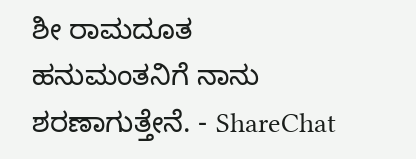ಶೀ ರಾಮದೂತ ಹನುಮಂತನಿಗೆ ನಾನು ಶರಣಾಗುತ್ತೇನೆ. - ShareChat